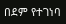በደም የተገነባ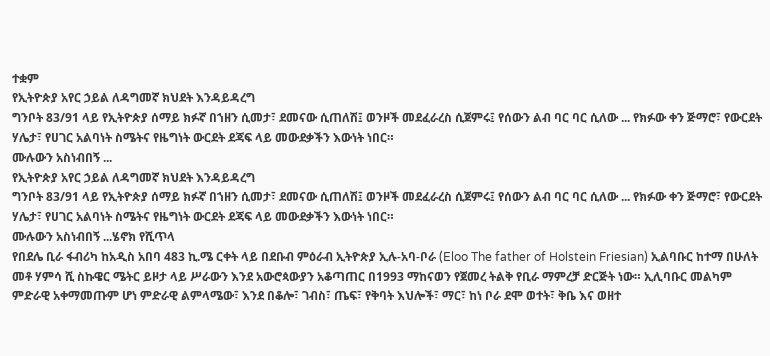ተቋም
የኢትዮጵያ አየር ኃይል ለዳግመኛ ክህደት እንዳይዳረግ
ግንቦት 83/91 ላይ የኢትዮጵያ ሰማይ ክፉኛ በኀዘን ሲመታ፣ ደመናው ሲጠለሽ፤ ወንዞች መደፈራረስ ሲጀምሩ፤ የሰውን ልብ ባር ባር ሲለው ... የክፉው ቀን ጅማሮ፣ የውርደት ሃሌታ፣ የሀገር አልባነት ስሜትና የዜግነት ውርደት ደጃፍ ላይ መውደቃችን እውነት ነበር።
ሙሉውን አስነብበኝ ...
የኢትዮጵያ አየር ኃይል ለዳግመኛ ክህደት እንዳይዳረግ
ግንቦት 83/91 ላይ የኢትዮጵያ ሰማይ ክፉኛ በኀዘን ሲመታ፣ ደመናው ሲጠለሽ፤ ወንዞች መደፈራረስ ሲጀምሩ፤ የሰውን ልብ ባር ባር ሲለው ... የክፉው ቀን ጅማሮ፣ የውርደት ሃሌታ፣ የሀገር አልባነት ስሜትና የዜግነት ውርደት ደጃፍ ላይ መውደቃችን እውነት ነበር።
ሙሉውን አስነብበኝ ...ሄኖክ የሺጥላ
የበደሌ ቢራ ፋብሪካ ከአዲስ አበባ 483 ኪ.ሜ ርቀት ላይ በደቡብ ምዕራብ ኢትዮጵያ ኢሉ-አባ-ቦራ (Eloo The father of Holstein Friesian) ኢልባቡር ከተማ በሁለት መቶ ሃምሳ ሺ ስኩዌር ሜትር ይዞታ ላይ ሥራውን እንደ አውሮጳውያን አቆጣጠር በ1993 ማከናወን የጀመረ ትልቅ የቢራ ማምረቻ ድርጅት ነው። ኢሊባቡር መልካም ምድራዊ አቀማመጡም ሆነ ምድራዊ ልምላሜው፣ እንደ በቆሎ፣ ገብስ፣ ጤፍ፣ የቅባት እህሎች፣ ማር፣ ከነ ቦራ ደሞ ወተት፣ ቅቤ እና ወዘተ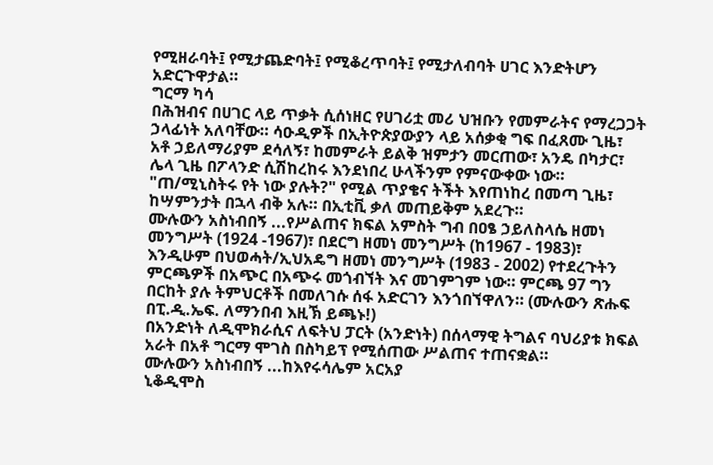የሚዘራባት፤ የሚታጨድባት፤ የሚቆረጥባት፤ የሚታለብባት ሀገር እንድትሆን አድርጉዋታል።
ግርማ ካሳ
በሕዝብና በሀገር ላይ ጥቃት ሲሰነዘር የሀገሪቷ መሪ ህዝቡን የመምራትና የማረጋጋት ኃላፊነት አለባቸው። ሳዑዲዎች በኢትዮጵያውያን ላይ አሰቃቂ ግፍ በፈጸሙ ጊዜ፣ አቶ ኃይለማሪያም ደሳለኝ፣ ከመምራት ይልቅ ዝምታን መርጠው፣ አንዴ በካታር፣ ሌላ ጊዜ በፖላንድ ሲሽከረከሩ እንደነበረ ሁላችንም የምናውቀው ነው። "ጠ/ሚኒስትሩ የት ነው ያሉት?" የሚል ጥያቄና ትችት እየጠነከረ በመጣ ጊዜ፣ ከሣምንታት በኋላ ብቅ አሉ። በኢቲቪ ቃለ መጠይቅም አደረጉ።
ሙሉውን አስነብበኝ ...የሥልጠና ክፍል አምስት ግብ በዐፄ ኃይለስላሴ ዘመነ መንግሥት (1924 -1967)፣ በደርግ ዘመነ መንግሥት (ከ1967 - 1983)፣ እንዲሁም በህወሓት/ኢህአዴግ ዘመነ መንግሥት (1983 - 2002) የተደረጉትን ምርጫዎች በአጭር በአጭሩ መጎብኘት እና መገምገም ነው። ምርጫ 97 ግን በርከት ያሉ ትምህርቶች በመለገሱ ሰፋ አድርገን እንጎበኘዋለን። (ሙሉውን ጽሑፍ በፒ.ዲ.ኤፍ. ለማንበብ እዚኽ ይጫኑ!)
በአንድነት ለዲሞክራሲና ለፍትህ ፓርት (አንድነት) በሰላማዊ ትግልና ባህሪያቱ ክፍል አራት በአቶ ግርማ ሞገስ በስካይፕ የሚሰጠው ሥልጠና ተጠናቋል።
ሙሉውን አስነብበኝ ...ከእየሩሳሌም አርአያ
ኒቆዲሞስ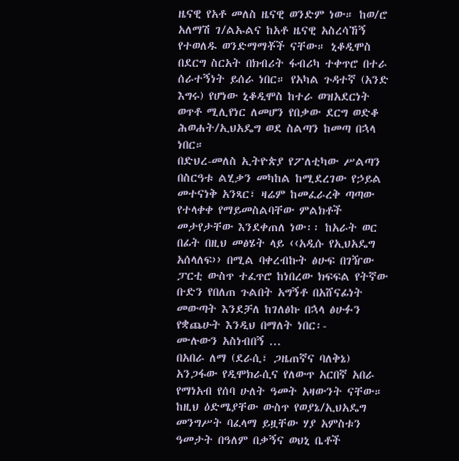ዜናዊ የአቶ መለስ ዜናዊ ወንድም ነው። ከወ/ሮ አለማሽ ገ/ልኡልና ከአቶ ዜናዊ አስረሳኸኝ የተወለዱ ወንድማማቾች ናቸው። ኒቆዲሞስ በደርግ ስርአት በክብሪት ፋብሪካ ተቀጥሮ በተራ ሰራተኝነት ይሰራ ነበር። የአካል ጉዳተኛ (አንድ እግሩ) የሆነው ኒቆዲሞስ ከተራ ወዝአደርነት ወጥቶ ሚሊየነር ለመሆን የበቃው ደርግ ወድቆ ሕወሐት/ኢህአዴግ ወደ ስልጣን ከመጣ በኋላ ነበር።
በድህረ-መለስ ኢትዮጵያ የፖለቲካው ሥልጣን በስርዓቱ ልሂቃን መካከል ከሚደረገው የኃይል መተናነቅ አንጻር፣ ዛሬም ከመፈራረቅ ጣጣው የተላቀቀ የማይመስልባቸው ምልክቶች መታየታቸው እንደቀጠለ ነው፡፡ ከአራት ወር በፊት በዚህ መፅሄት ላይ ‹‹አዲሱ የኢህአዴግ አሰላለፍ›› በሚል ባቀረብኩት ፅሁፍ በገዥው ፓርቲ ውስጥ ተፈጥሮ ከነበረው ክፍፍል የትኛው ቡድን የበለጠ ጉልበት አግኝቶ በአሸናፊነት መውጣት እንደቻለ ከገለፅኩ በኋላ ፅሁፉን የቋጨሁት እንዲህ በማለት ነበር፡-
ሙሉውን አስነብበኝ ...
በአበራ ለማ (ደራሲ፣ ጋዜጠኛና ባለቅኔ)
አንጋፋው የዲሞክራሲና የለውጥ አርበኛ አበራ የማነአብ የሰባ ሁለት ዓመት አዛውንት ናቸው። ከዚህ ዕድሜያቸው ውስጥ የወያኔ/ኢህአዴግ መንግሥት ባፈላማ ይዟቸው ሃያ አምስቱን ዓመታት በዓለም በቃኝና ወህኒ ቤቶች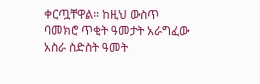ቀርጧቸዋል። ከዚህ ውስጥ ባመክሮ ጥቂት ዓመታት አራግፈው አስራ ስድስት ዓመት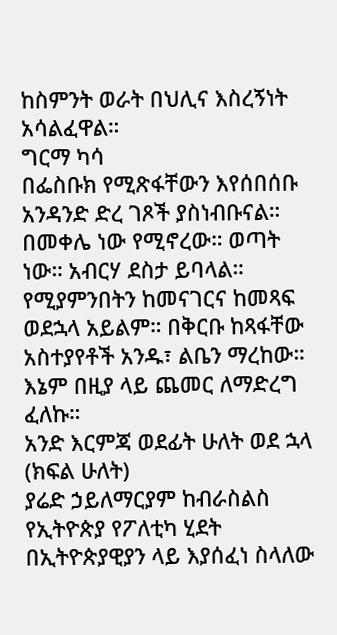ከስምንት ወራት በህሊና እስረኝነት አሳልፈዋል።
ግርማ ካሳ
በፌስቡክ የሚጽፋቸውን እየሰበሰቡ አንዳንድ ድረ ገጾች ያስነብቡናል። በመቀሌ ነው የሚኖረው። ወጣት ነው። አብርሃ ደስታ ይባላል። የሚያምንበትን ከመናገርና ከመጻፍ ወደኋላ አይልም። በቅርቡ ከጻፋቸው አስተያየቶች አንዱ፣ ልቤን ማረከው። እኔም በዚያ ላይ ጨመር ለማድረግ ፈለኩ።
አንድ እርምጃ ወደፊት ሁለት ወደ ኋላ (ክፍል ሁለት)
ያሬድ ኃይለማርያም ከብራስልስ
የኢትዮጵያ የፖለቲካ ሂደት በኢትዮጵያዊያን ላይ እያሰፈነ ስላለው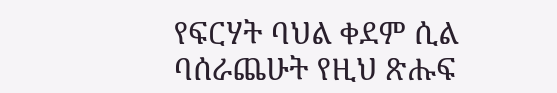የፍርሃት ባህል ቀደም ሲል ባሰራጨሁት የዚህ ጽሑፍ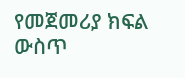የመጀመሪያ ክፍል ውስጥ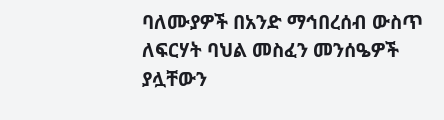ባለሙያዎች በአንድ ማኅበረሰብ ውስጥ ለፍርሃት ባህል መስፈን መንሰዔዎች ያሏቸውን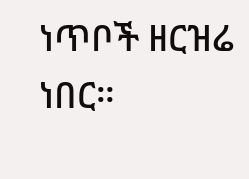ነጥቦች ዘርዝሬ ነበር።